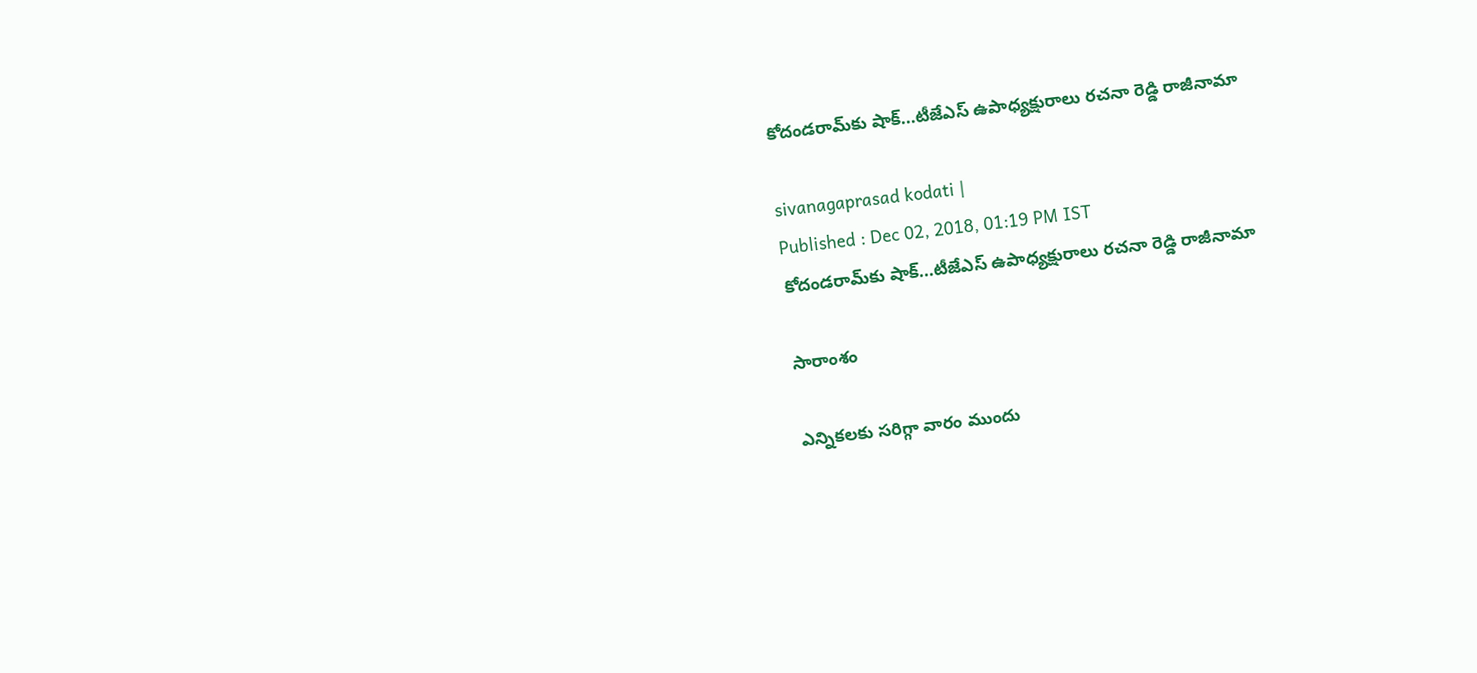కోదండరామ్‌కు షాక్...టీజేఎస్ ఉపాధ్యక్షురాలు రచనా రెడ్డి రాజీనామా

sivanagaprasad kodati |
Published : Dec 02, 2018, 01:19 PM IST
కోదండరామ్‌కు షాక్...టీజేఎస్ ఉపాధ్యక్షురాలు రచనా రెడ్డి రాజీనామా

సారాంశం

ఎన్నికలకు సరిగ్గా వారం ముందు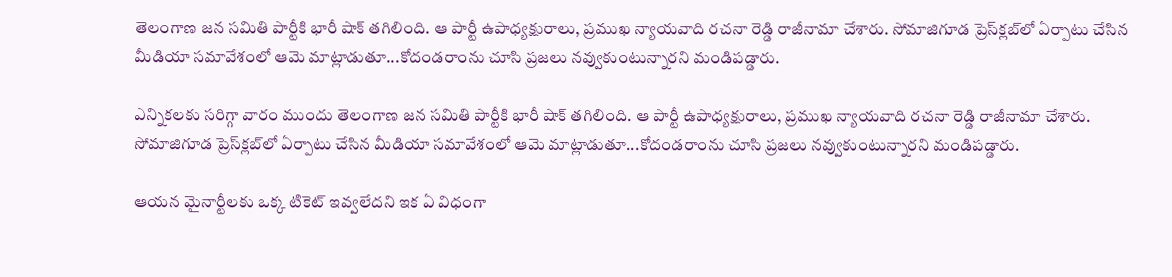తెలంగాణ జన సమితి పార్టీకి భారీ షాక్ తగిలింది. ఆ పార్టీ ఉపాధ్యక్షురాలు, ప్రముఖ న్యాయవాది రచనా రెడ్డి రాజీనామా చేశారు. సోమాజిగూడ ప్రెస్‌క్లబ్‌లో ఏర్పాటు చేసిన మీడియా సమావేశంలో ఆమె మాట్లాడుతూ...కోదండరాంను చూసి ప్రజలు నవ్వుకుంటున్నారని మండిపడ్డారు.

ఎన్నికలకు సరిగ్గా వారం ముందు తెలంగాణ జన సమితి పార్టీకి భారీ షాక్ తగిలింది. ఆ పార్టీ ఉపాధ్యక్షురాలు, ప్రముఖ న్యాయవాది రచనా రెడ్డి రాజీనామా చేశారు. సోమాజిగూడ ప్రెస్‌క్లబ్‌లో ఏర్పాటు చేసిన మీడియా సమావేశంలో ఆమె మాట్లాడుతూ...కోదండరాంను చూసి ప్రజలు నవ్వుకుంటున్నారని మండిపడ్డారు.

ఆయన మైనార్టీలకు ఒక్క టికెట్ ఇవ్వలేదని ఇక ఏ విధంగా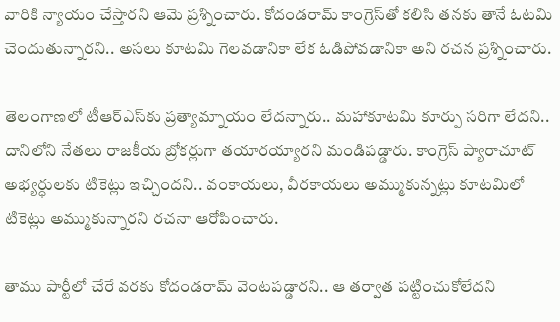వారికి న్యాయం చేస్తారని ఆమె ప్రశ్నించారు. కోదండరామ్ కాంగ్రెస్‌తో కలిసి తనకు తానే ఓటమి చెందుతున్నారని.. అసలు కూటమి గెలవడానికా లేక ఓడిపోవడానికా అని రచన ప్రశ్నించారు.

తెలంగాణలో టీఆర్ఎస్‌కు ప్రత్యామ్నాయం లేదన్నారు.. మహాకూటమి కూర్పు సరిగా లేదని.. దానిలోని నేతలు రాజకీయ బ్రోకర్లుగా తయారయ్యారని మండిపడ్డారు. కాంగ్రెస్ ప్యారాచూట్ అభ్యర్ధులకు టికెట్లు ఇచ్చిందని.. వంకాయలు, వీరకాయలు అమ్ముకున్నట్లు కూటమిలో టికెట్లు అమ్ముకున్నారని రచనా ఆరోపించారు.

తాము పార్టీలో చేరే వరకు కోదండరామ్ వెంటపడ్డారని.. ఆ తర్వాత పట్టించుకోలేదని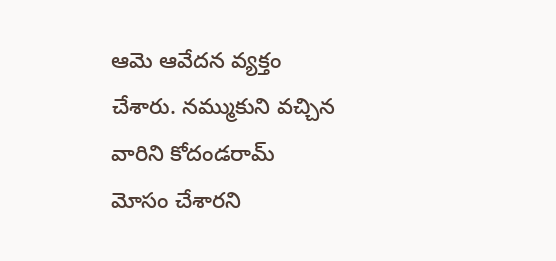ఆమె ఆవేదన వ్యక్తం చేశారు. నమ్ముకుని వచ్చిన వారిని కోదండరామ్ మోసం చేశారని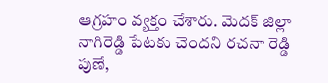ఆగ్రహం వ్యక్తం చేశారు. మెదక్ జిల్లా నాగిరెడ్డి పేటకు చెందని రచనా రెడ్డి పుణే,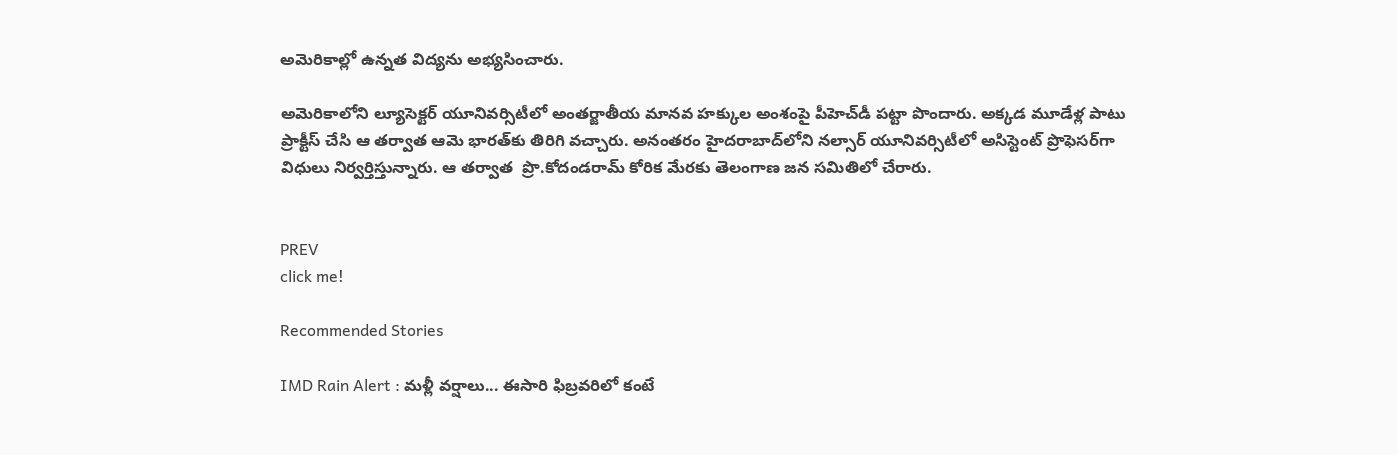అమెరికాల్లో ఉన్నత విద్యను అభ్యసించారు.

అమెరికాలోని ల్యూసెక్టర్ యూనివర్సిటీలో అంతర్జాతీయ మానవ హక్కుల అంశంపై పీహెచ్‌డీ పట్టా పొందారు. అక్కడ మూడేళ్ల పాటు ప్రాక్టీస్ చేసి ఆ తర్వాత ఆమె భారత్‌కు తిరిగి వచ్చారు. అనంతరం హైదరాబాద్‌లోని నల్సార్ యూనివర్సిటీలో అసిస్టెంట్ ప్రొఫెసర్‌గా విధులు నిర్వర్తిస్తున్నారు. ఆ తర్వాత  ప్రొ.కోదండరామ్ కోరిక మేరకు తెలంగాణ జన సమితిలో చేరారు.


PREV
click me!

Recommended Stories

IMD Rain Alert : మళ్లీ వర్షాలు... ఈసారి ఫిబ్రవరిలో కంటే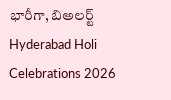భారీగా, బిఅలర్ట్
Hyderabad Holi Celebrations 2026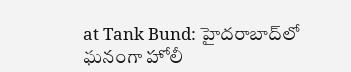at Tank Bund: హైదరాబాద్‌లో ఘనంగా హోలీ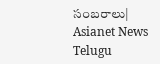సంబరాలు| Asianet News Telugu